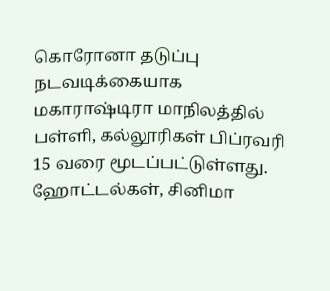கொரோனா தடுப்பு நடவடிக்கையாக மகாராஷ்டிரா மாநிலத்தில் பள்ளி, கல்லூரிகள் பிப்ரவரி 15 வரை மூடப்பட்டுள்ளது. ஹோட்டல்கள், சினிமா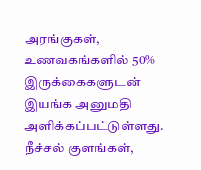அரங்குகள், உணவகங்களில் 50% இருக்கைகளுடன் இயங்க அனுமதி அளிக்கப்பட்டுள்ளது. நீச்சல் குளங்கள்,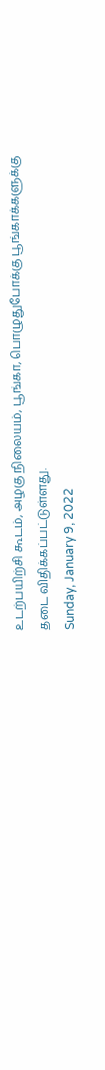உடற்பயிற்சி கூடம், அழகு நிலையம், பூங்கா, பொழுதுபோக்கு பூங்காக்களுக்கு தடை விதிக்கப்பட்டுள்ளது.
Sunday, January 9, 2022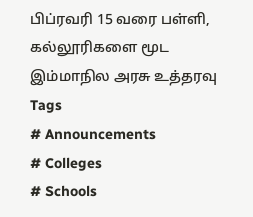பிப்ரவரி 15 வரை பள்ளி, கல்லூரிகளை மூட இம்மாநில அரசு உத்தரவு
Tags
# Announcements
# Colleges
# Schools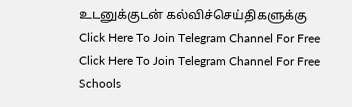உடனுக்குடன் கல்விச்செய்திகளுக்கு
Click Here To Join Telegram Channel For Free
Click Here To Join Telegram Channel For Free
Schools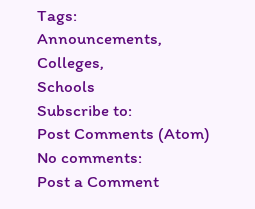Tags:
Announcements,
Colleges,
Schools
Subscribe to:
Post Comments (Atom)
No comments:
Post a Comment